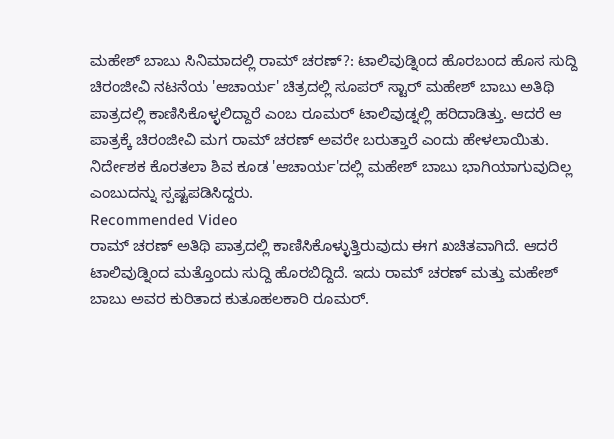ಮಹೇಶ್ ಬಾಬು ಸಿನಿಮಾದಲ್ಲಿ ರಾಮ್ ಚರಣ್?: ಟಾಲಿವುಡ್ನಿಂದ ಹೊರಬಂದ ಹೊಸ ಸುದ್ದಿ
ಚಿರಂಜೀವಿ ನಟನೆಯ 'ಆಚಾರ್ಯ' ಚಿತ್ರದಲ್ಲಿ ಸೂಪರ್ ಸ್ಟಾರ್ ಮಹೇಶ್ ಬಾಬು ಅತಿಥಿ ಪಾತ್ರದಲ್ಲಿ ಕಾಣಿಸಿಕೊಳ್ಳಲಿದ್ದಾರೆ ಎಂಬ ರೂಮರ್ ಟಾಲಿವುಡ್ನಲ್ಲಿ ಹರಿದಾಡಿತ್ತು. ಆದರೆ ಆ ಪಾತ್ರಕ್ಕೆ ಚಿರಂಜೀವಿ ಮಗ ರಾಮ್ ಚರಣ್ ಅವರೇ ಬರುತ್ತಾರೆ ಎಂದು ಹೇಳಲಾಯಿತು. ನಿರ್ದೇಶಕ ಕೊರತಲಾ ಶಿವ ಕೂಡ 'ಆಚಾರ್ಯ'ದಲ್ಲಿ ಮಹೇಶ್ ಬಾಬು ಭಾಗಿಯಾಗುವುದಿಲ್ಲ ಎಂಬುದನ್ನು ಸ್ಪಷ್ಟಪಡಿಸಿದ್ದರು.
Recommended Video
ರಾಮ್ ಚರಣ್ ಅತಿಥಿ ಪಾತ್ರದಲ್ಲಿ ಕಾಣಿಸಿಕೊಳ್ಳುತ್ತಿರುವುದು ಈಗ ಖಚಿತವಾಗಿದೆ. ಆದರೆ ಟಾಲಿವುಡ್ನಿಂದ ಮತ್ತೊಂದು ಸುದ್ದಿ ಹೊರಬಿದ್ದಿದೆ. ಇದು ರಾಮ್ ಚರಣ್ ಮತ್ತು ಮಹೇಶ್ ಬಾಬು ಅವರ ಕುರಿತಾದ ಕುತೂಹಲಕಾರಿ ರೂಮರ್.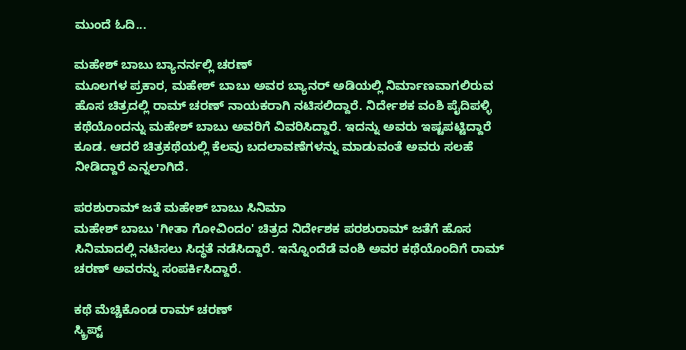ಮುಂದೆ ಓದಿ...

ಮಹೇಶ್ ಬಾಬು ಬ್ಯಾನರ್ನಲ್ಲಿ ಚರಣ್
ಮೂಲಗಳ ಪ್ರಕಾರ, ಮಹೇಶ್ ಬಾಬು ಅವರ ಬ್ಯಾನರ್ ಅಡಿಯಲ್ಲಿ ನಿರ್ಮಾಣವಾಗಲಿರುವ ಹೊಸ ಚಿತ್ರದಲ್ಲಿ ರಾಮ್ ಚರಣ್ ನಾಯಕರಾಗಿ ನಟಿಸಲಿದ್ದಾರೆ. ನಿರ್ದೇಶಕ ವಂಶಿ ಪೈದಿಪಳ್ಳಿ ಕಥೆಯೊಂದನ್ನು ಮಹೇಶ್ ಬಾಬು ಅವರಿಗೆ ವಿವರಿಸಿದ್ದಾರೆ. ಇದನ್ನು ಅವರು ಇಷ್ಟಪಟ್ಟಿದ್ದಾರೆ ಕೂಡ. ಆದರೆ ಚಿತ್ರಕಥೆಯಲ್ಲಿ ಕೆಲವು ಬದಲಾವಣೆಗಳನ್ನು ಮಾಡುವಂತೆ ಅವರು ಸಲಹೆ ನೀಡಿದ್ದಾರೆ ಎನ್ನಲಾಗಿದೆ.

ಪರಶುರಾಮ್ ಜತೆ ಮಹೇಶ್ ಬಾಬು ಸಿನಿಮಾ
ಮಹೇಶ್ ಬಾಬು 'ಗೀತಾ ಗೋವಿಂದಂ' ಚಿತ್ರದ ನಿರ್ದೇಶಕ ಪರಶುರಾಮ್ ಜತೆಗೆ ಹೊಸ ಸಿನಿಮಾದಲ್ಲಿ ನಟಿಸಲು ಸಿದ್ಧತೆ ನಡೆಸಿದ್ದಾರೆ. ಇನ್ನೊಂದೆಡೆ ವಂಶಿ ಅವರ ಕಥೆಯೊಂದಿಗೆ ರಾಮ್ ಚರಣ್ ಅವರನ್ನು ಸಂಪರ್ಕಿಸಿದ್ದಾರೆ.

ಕಥೆ ಮೆಚ್ಚಿಕೊಂಡ ರಾಮ್ ಚರಣ್
ಸ್ಕ್ರಿಪ್ಟ್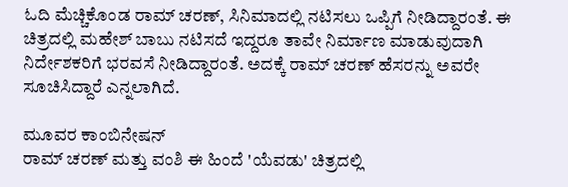ಓದಿ ಮೆಚ್ಚಿಕೊಂಡ ರಾಮ್ ಚರಣ್, ಸಿನಿಮಾದಲ್ಲಿ ನಟಿಸಲು ಒಪ್ಪಿಗೆ ನೀಡಿದ್ದಾರಂತೆ. ಈ ಚಿತ್ರದಲ್ಲಿ ಮಹೇಶ್ ಬಾಬು ನಟಿಸದೆ ಇದ್ದರೂ ತಾವೇ ನಿರ್ಮಾಣ ಮಾಡುವುದಾಗಿ ನಿರ್ದೇಶಕರಿಗೆ ಭರವಸೆ ನೀಡಿದ್ದಾರಂತೆ. ಅದಕ್ಕೆ ರಾಮ್ ಚರಣ್ ಹೆಸರನ್ನು ಅವರೇ ಸೂಚಿಸಿದ್ದಾರೆ ಎನ್ನಲಾಗಿದೆ.

ಮೂವರ ಕಾಂಬಿನೇಷನ್
ರಾಮ್ ಚರಣ್ ಮತ್ತು ವಂಶಿ ಈ ಹಿಂದೆ 'ಯೆವಡು' ಚಿತ್ರದಲ್ಲಿ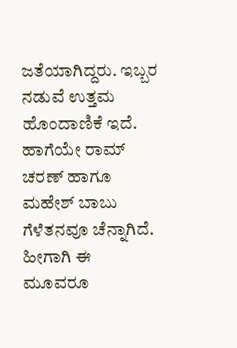ಜತೆಯಾಗಿದ್ದರು. ಇಬ್ಬರ ನಡುವೆ ಉತ್ತಮ ಹೊಂದಾಣಿಕೆ ಇದೆ. ಹಾಗೆಯೇ ರಾಮ್ ಚರಣ್ ಹಾಗೂ ಮಹೇಶ್ ಬಾಬು ಗೆಳೆತನವೂ ಚೆನ್ನಾಗಿದೆ. ಹೀಗಾಗಿ ಈ ಮೂವರೂ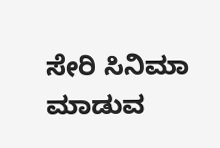ಸೇರಿ ಸಿನಿಮಾ ಮಾಡುವ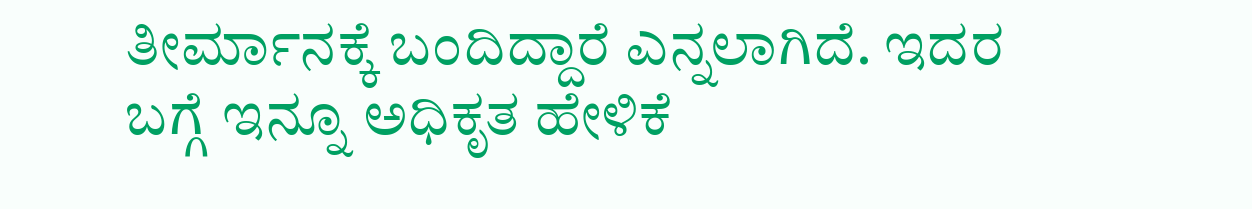ತೀರ್ಮಾನಕ್ಕೆ ಬಂದಿದ್ದಾರೆ ಎನ್ನಲಾಗಿದೆ. ಇದರ ಬಗ್ಗೆ ಇನ್ನೂ ಅಧಿಕೃತ ಹೇಳಿಕೆ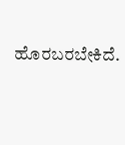ಹೊರಬರಬೇಕಿದೆ.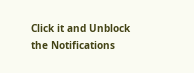Click it and Unblock the Notifications